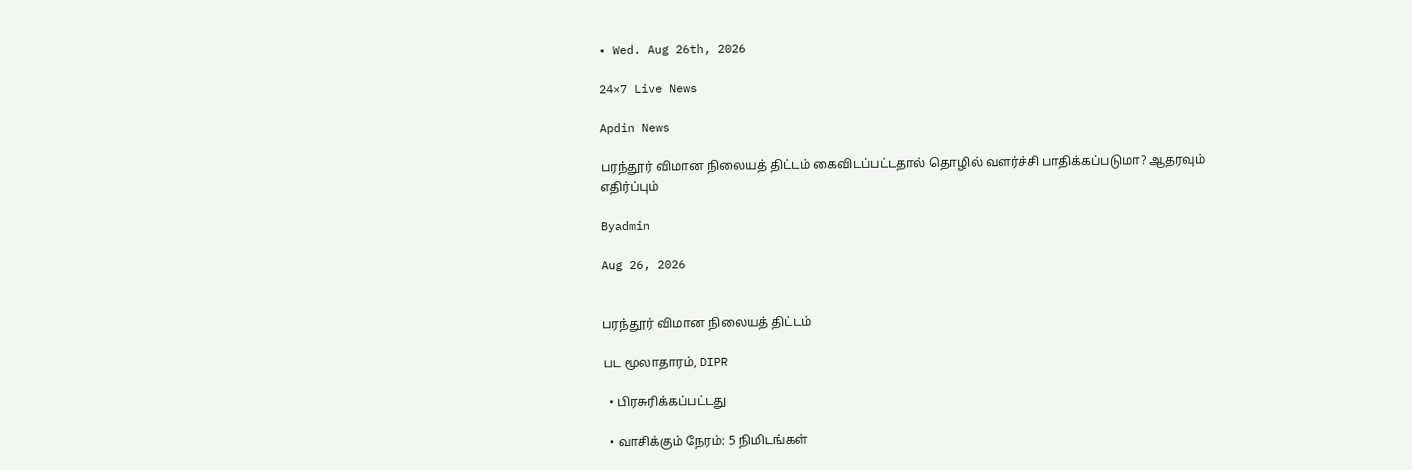• Wed. Aug 26th, 2026

24×7 Live News

Apdin News

பரந்தூர் விமான நிலையத் திட்டம் கைவிடப்பட்டதால் தொழில் வளர்ச்சி பாதிக்கப்படுமா? ஆதரவும் எதிர்ப்பும்

Byadmin

Aug 26, 2026


பரந்தூர் விமான நிலையத் திட்டம்

பட மூலாதாரம், DIPR

  • பிரசுரிக்கப்பட்டது

  • வாசிக்கும் நேரம்: 5 நிமிடங்கள்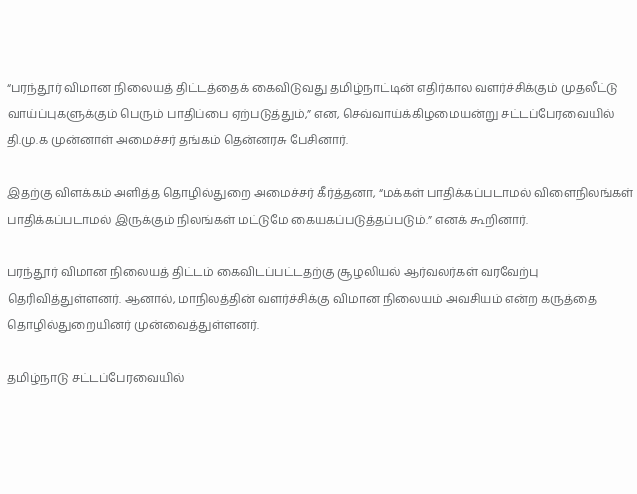“பரந்தூர் விமான நிலையத் திட்டத்தைக் கைவிடுவது தமிழ்நாட்டின் எதிர்கால வளர்ச்சிக்கும் முதலீட்டு வாய்ப்புகளுக்கும் பெரும் பாதிப்பை ஏற்படுத்தும்,” என, செவ்வாய்க்கிழமையன்று சட்டப்பேரவையில் தி.மு.க முன்னாள் அமைச்சர் தங்கம் தென்னரசு பேசினார்.

இதற்கு விளக்கம் அளித்த தொழில்துறை அமைச்சர் கீர்த்தனா, “மக்கள் பாதிக்கப்படாமல் விளைநிலங்கள் பாதிக்கப்படாமல் இருக்கும் நிலங்கள் மட்டுமே கையகப்படுத்தப்படும்.” எனக் கூறினார்.

பரந்தூர் விமான நிலையத் திட்டம் கைவிடப்பட்டதற்கு சூழலியல் ஆர்வலர்கள் வரவேற்பு தெரிவித்துள்ளனர். ஆனால், மாநிலத்தின் வளர்ச்சிக்கு விமான நிலையம் அவசியம் என்ற கருத்தை தொழில்துறையினர் முன்வைத்துள்ளனர்.

தமிழ்நாடு சட்டப்பேரவையில்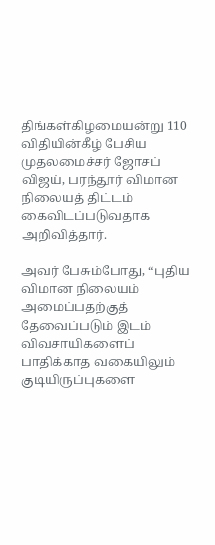திங்கள்கிழமையன்று 110 விதியின்கீழ் பேசிய முதலமைச்சர் ஜோசப் விஜய், பரந்தூர் விமான நிலையத் திட்டம் கைவிடப்படுவதாக அறிவித்தார்.

அவர் பேசும்போது, “புதிய விமான நிலையம் அமைப்பதற்குத் தேவைப்படும் இடம் விவசாயிகளைப் பாதிக்காத வகையிலும் குடியிருப்புகளை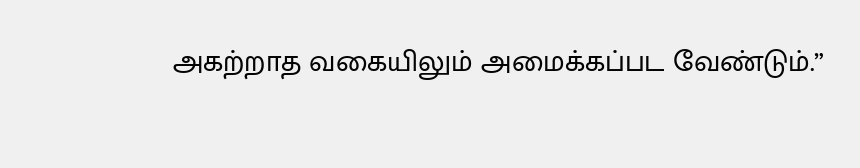அகற்றாத வகையிலும் அமைக்கப்பட வேண்டும்.”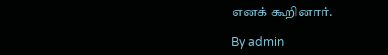எனக் கூறினார்.

By admin